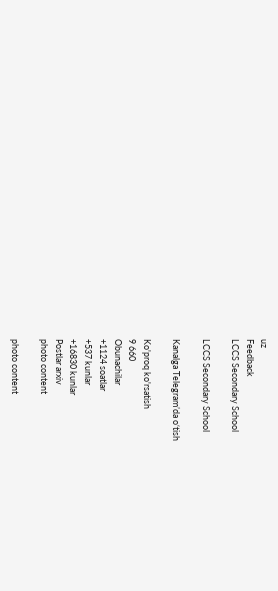uz
Feedback
LCCS Secondary School

LCCS Secondary School

Kanalga Telegram’da o‘tish

Ko'proq ko'rsatish
9 660
Obunachilar
+1124 soatlar
+537 kunlar
+16830 kunlar
Postlar arxiv
photo content

photo content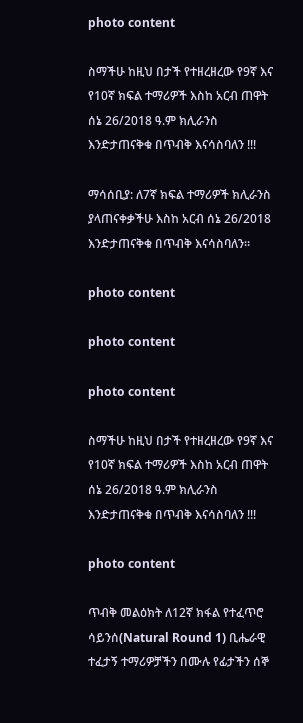photo content

ስማችሁ ከዚህ በታች የተዘረዘረው የ9ኛ እና የ10ኛ ክፍል ተማሪዎች እስከ አርብ ጠዋት ሰኔ 26/2018 ዓ.ም ክሊራንስ እንድታጠናቅቁ በጥብቅ እናሳስባለን !!!

ማሳሰቢያ: ለ7ኛ ክፍል ተማሪዎች ክሊራንስ ያላጠናቀቃችሁ እስከ አርብ ሰኔ 26/2018 እንድታጠናቅቁ በጥብቅ እናሳስባለን።

photo content

photo content

photo content

ስማችሁ ከዚህ በታች የተዘረዘረው የ9ኛ እና የ10ኛ ክፍል ተማሪዎች እስከ አርብ ጠዋት ሰኔ 26/2018 ዓ.ም ክሊራንስ እንድታጠናቅቁ በጥብቅ እናሳስባለን !!!

photo content

ጥብቅ መልዕክት ለ12ኛ ክፋል የተፈጥሮ ሳይንሰ(Natural Round 1) ቢሔራዊ ተፈታኝ ተማሪዎቻችን በሙሉ የፊታችን ሰኞ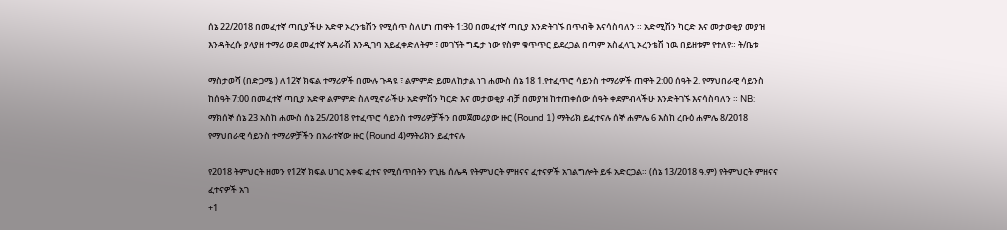ሰኔ 22/2018 በመፈተኛ ጣቢያችሁ አድዋ ኦረንቴሽን የሚሰጥ ስለሆነ ጠዋት 1:30 በመፈተኛ ጣቢያ እንድትገኙ በጥብቅ እናሳስባለን ። አድሚሽን ካርድ እና መታወቂያ መያዝ እንዳትረሱ ያላያዘ ተማሪ ወደ መፈተኛ አዳራሽ እንዲገባ አይፈቀድለትም ፣ መገኘት ግዴታ ነው የስም ቁጥጥር ይደረጋል በጣም አስፈላጊ ኦረንቴሽ ነዉ በይዘቱም የተለየ። ት/ቤቱ

ማስታወሻ (በድጋሜ ) ለ12ኛ ክፍል ተማሪዎች በሙሉ ጉዳዩ ፣ ልምምድ ይመለከታል ነገ ሐሙስ ሰኔ 18 1.የተፈጥሮ ሳይንስ ተማሪዎች ጠዋት 2:00 ሰዓት 2. የማህበራዊ ሳይንስ ከሰዓት 7:00 በመፈተኛ ጣቢያ አድዋ ልምምድ ስለሚኖራችሁ አድምሽን ካርድ እና መታወቂያ ብቻ በመያዝ ከተጠቀሰው ሰዓት ቀደምብላችሁ እንድትገኙ እናሳስባለን ። NB: ማክሰኞ ሰኔ 23 አስከ ሐሙስ ሰኔ 25/2018 የተፈጥሮ ሳይንስ ተማሪዎቻችን በመጀመሪያው ዙር (Round 1) ማትሪክ ይፈተናሉ ሰኞ ሐምሌ 6 እስከ ረቡዕ ሐምሌ 8/2018 የማህበራዊ ሳይንስ ተማሪዎቻችን በአራተኛው ዙር (Round 4)ማትሪክን ይፈተናሉ

የ2018 ትምህርት ዘመን የ12ኛ ክፍል ሀገር አቀፍ ፈተና የሚሰጥበትን የጊዜ ሰሌዳ የትምህርት ምዘናና ፈተናዎች አገልግሎት ይፋ አድርጋል። (ሰኔ 13/2018 ዓ.ም) የትምህርት ምዘናና ፈተናዎች አገ
+1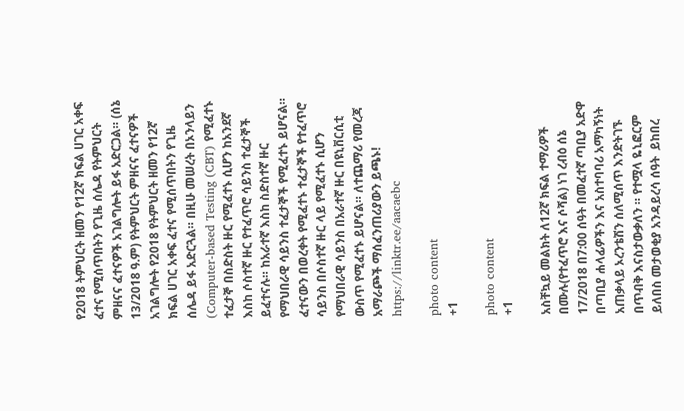የ2018 ትምህርት ዘመን የ12ኛ ክፍል ሀገር አቀፍ ፈተና የሚሰጥበትን የጊዜ ሰሌዳ የትምህርት ምዘናና ፈተናዎች አገልግሎት ይፋ አድርጋል። (ሰኔ 13/2018 ዓ.ም) የትምህርት ምዘናና ፈተናዎች አገልግሎት የ2018 የትምህርት ዘመን የ12ኛ ክፍል ሀገር አቀፍ ፈተና የሚሰጥበትን የጊዜ ሰሌዳ ይፋ አድርጓል። በዚሁ መሠረት በኦንላይን (Computer-based Testing (CBT) የሚፈተኑ ተፈታኞ በስድስት ዙር የሚፈተኑ ሲሆን ከአንደኛ እስከ ሶስተኛ ዙር የተፈጥሮ ሳይንስ ተፈታኞች ይፈተናሉ። ከአራተኛ እስከ ስድስተኛ ዙር የማህበራዊ ሳይንስ ተፈታኞች የሚፈተኑ ይሆናል። ፈተናውን በወረቀት የሚፈተኑ ተፈታኞች የተፈጥሮ ሳይንስ በሶስተኛ ዙር ላይ የሚፈተኑ ሲሆን የማህበራዊ ሳይንስ በአራተኛ ዙር በዩኒቨርሲቲ ውስጥ የሚፈተኑ ይሆናል። ለተጨማሪ የመረጃ አማራጮች ማሰፈንጠሪያውን ይጫኑ! https://linktr.ee/aacaebc

photo content
+1

photo content
+1

አስቸኳይ መልክት ለ12ኛ ክፍል ተማሪዎች በሙሉ(የተፈጥሮ እና ሶሻል) ነገ ረብዕ ሰኔ 17/2018 በ7:00 ሰዓት በመፈተኛ ጣቢያ አድዋ በጣቢያ ሐላፊዎችን እና አስተባባሪ አማካኝነት አጠቃላይ ኦረንቴሽን ሰለሚሰጥ እንድትገኙ በጥብቅ እናስታውቃለን ። የተሟላ ዬኒፎርም ይለበስ መታወቂያ አንዳይረሳ ሰዓት  ይከበረ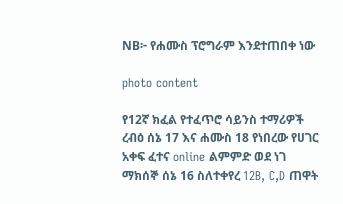NB፦ የሐሙስ ፕሮግራም እንደተጠበቀ ነው

photo content

የ12ኛ ክፈል የተፈጥሮ ሳይንስ ተማሪዎች ረብዕ ሰኔ 17 እና ሐሙስ 18 የነበረው የሀገር አቀፍ ፈተና online ልምምድ ወደ ነገ ማክሰኞ ሰኔ 16 ስለተቀየረ 12B, C,D ጠዋት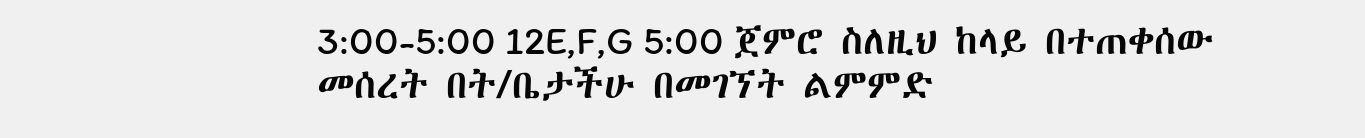3:00-5:00 12E,F,G 5:00 ጀምሮ ስለዚህ ከላይ በተጠቀሰው መሰረት በት/ቤታችሁ በመገኘት ልምምድ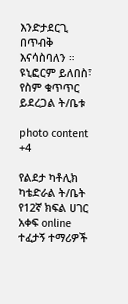እንድታደርጊ በጥብቅ እናሳስባለን ። ዩኒፎርም ይለበስ፣ የስም ቁጥጥር ይደረጋል ት/ቤቱ

photo content
+4

የልደታ ካቶሊክ ካቴድራል ት/ቤት የ12ኛ ክፍል ሀገር አቀፍ online ተፈታኝ ተማሪዎች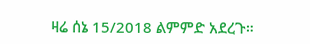ዛሬ ሰኔ 15/2018 ልምምድ አደረጉ።